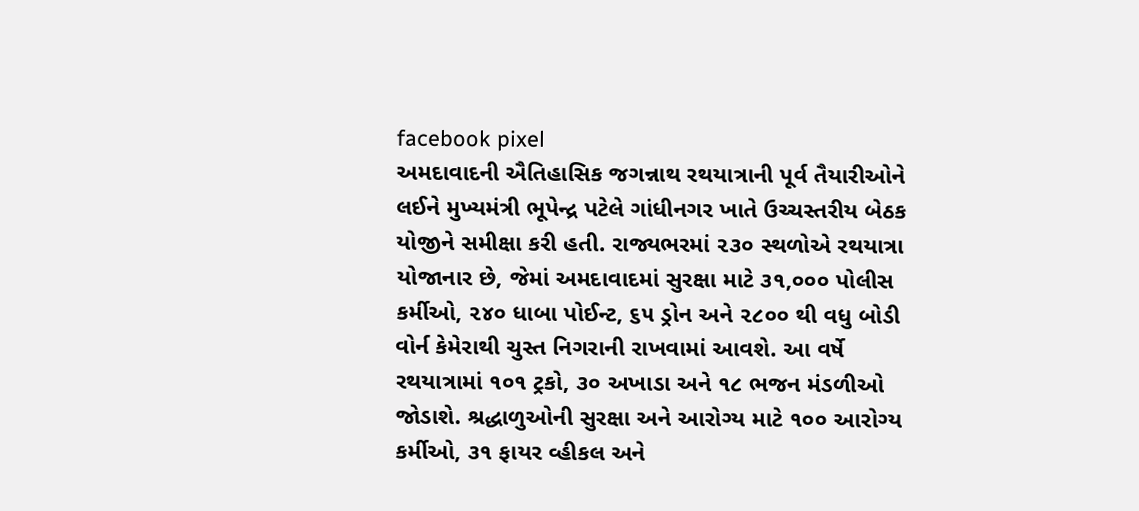facebook pixel
અમદાવાદની ઐતિહાસિક જગન્નાથ રથયાત્રાની પૂર્વ તૈયારીઓને લઈને મુખ્યમંત્રી ભૂપેન્દ્ર પટેલે ગાંધીનગર ખાતે ઉચ્ચસ્તરીય બેઠક યોજીને સમીક્ષા કરી હતી. રાજ્યભરમાં ૨૩૦ સ્થળોએ રથયાત્રા યોજાનાર છે, જેમાં અમદાવાદમાં સુરક્ષા માટે ૩૧,૦૦૦ પોલીસ કર્મીઓ, ૨૪૦ ધાબા પોઈન્ટ, ૬૫ ડ્રોન અને ૨૮૦૦ થી વધુ બોડી વોર્ન કેમેરાથી ચુસ્ત નિગરાની રાખવામાં આવશે. આ વર્ષે રથયાત્રામાં ૧૦૧ ટ્રકો, ૩૦ અખાડા અને ૧૮ ભજન મંડળીઓ જોડાશે. શ્રદ્ધાળુઓની સુરક્ષા અને આરોગ્ય માટે ૧૦૦ આરોગ્ય કર્મીઓ, ૩૧ ફાયર વ્હીકલ અને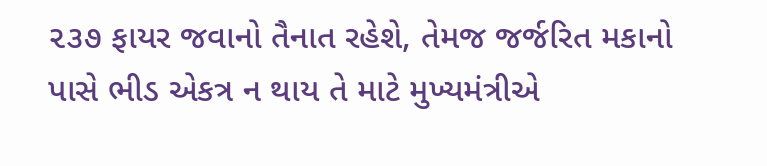૨૩૭ ફાયર જવાનો તૈનાત રહેશે, તેમજ જર્જરિત મકાનો પાસે ભીડ એકત્ર ન થાય તે માટે મુખ્યમંત્રીએ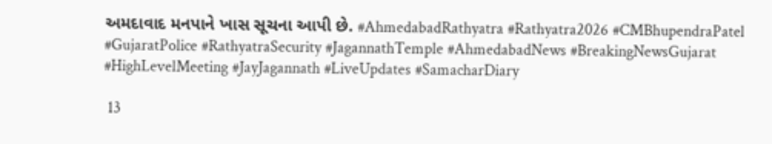અમદાવાદ મનપાને ખાસ સૂચના આપી છે. #AhmedabadRathyatra #Rathyatra2026 #CMBhupendraPatel #GujaratPolice #RathyatraSecurity #JagannathTemple #AhmedabadNews #BreakingNewsGujarat #HighLevelMeeting #JayJagannath #LiveUpdates #SamacharDiary

 13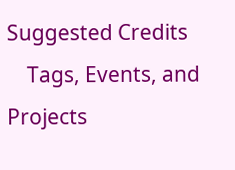Suggested Credits
    Tags, Events, and Projects